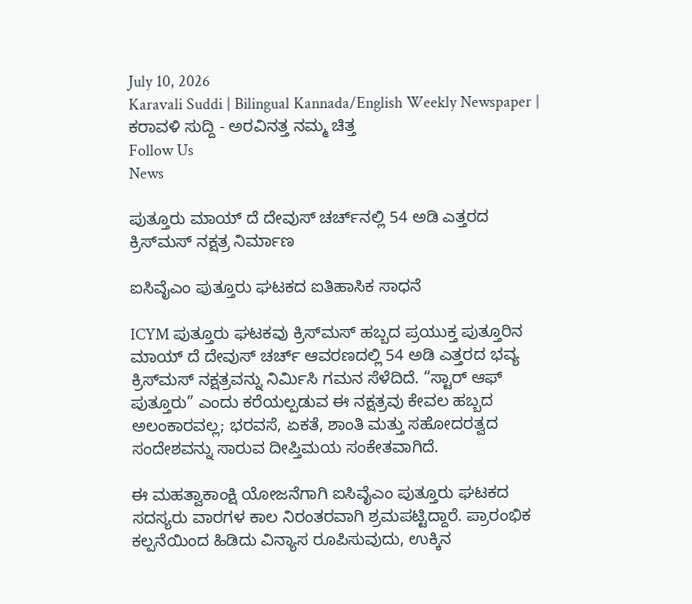July 10, 2026
Karavali Suddi | Bilingual Kannada/English Weekly Newspaper | ಕರಾವಳಿ ಸುದ್ದಿ - ಅರವಿನತ್ತ ನಮ್ಮ ಚಿತ್ತ
Follow Us
News

ಪುತ್ತೂರು ಮಾಯ್ ದೆ ದೇವುಸ್ ಚರ್ಚ್‌ನಲ್ಲಿ 54 ಅಡಿ ಎತ್ತರದ ಕ್ರಿಸ್‌ಮಸ್ ನಕ್ಷತ್ರ ನಿರ್ಮಾಣ

ಐಸಿವೈಎಂ ಪುತ್ತೂರು ಘಟಕದ ಐತಿಹಾಸಿಕ ಸಾಧನೆ

ICYM ಪುತ್ತೂರು ಘಟಕವು ಕ್ರಿಸ್‌ಮಸ್ ಹಬ್ಬದ ಪ್ರಯುಕ್ತ ಪುತ್ತೂರಿನ ಮಾಯ್ ದೆ ದೇವುಸ್ ಚರ್ಚ್ ಆವರಣದಲ್ಲಿ 54 ಅಡಿ ಎತ್ತರದ ಭವ್ಯ ಕ್ರಿಸ್‌ಮಸ್ ನಕ್ಷತ್ರವನ್ನು ನಿರ್ಮಿಸಿ ಗಮನ ಸೆಳೆದಿದೆ. “ಸ್ಟಾರ್ ಆಫ್ ಪುತ್ತೂರು” ಎಂದು ಕರೆಯಲ್ಪಡುವ ಈ ನಕ್ಷತ್ರವು ಕೇವಲ ಹಬ್ಬದ ಅಲಂಕಾರವಲ್ಲ; ಭರವಸೆ, ಏಕತೆ, ಶಾಂತಿ ಮತ್ತು ಸಹೋದರತ್ವದ ಸಂದೇಶವನ್ನು ಸಾರುವ ದೀಪ್ತಿಮಯ ಸಂಕೇತವಾಗಿದೆ.

ಈ ಮಹತ್ವಾಕಾಂಕ್ಷಿ ಯೋಜನೆಗಾಗಿ ಐಸಿವೈಎಂ ಪುತ್ತೂರು ಘಟಕದ ಸದಸ್ಯರು ವಾರಗಳ ಕಾಲ ನಿರಂತರವಾಗಿ ಶ್ರಮಪಟ್ಟಿದ್ದಾರೆ. ಪ್ರಾರಂಭಿಕ ಕಲ್ಪನೆಯಿಂದ ಹಿಡಿದು ವಿನ್ಯಾಸ ರೂಪಿಸುವುದು, ಉಕ್ಕಿನ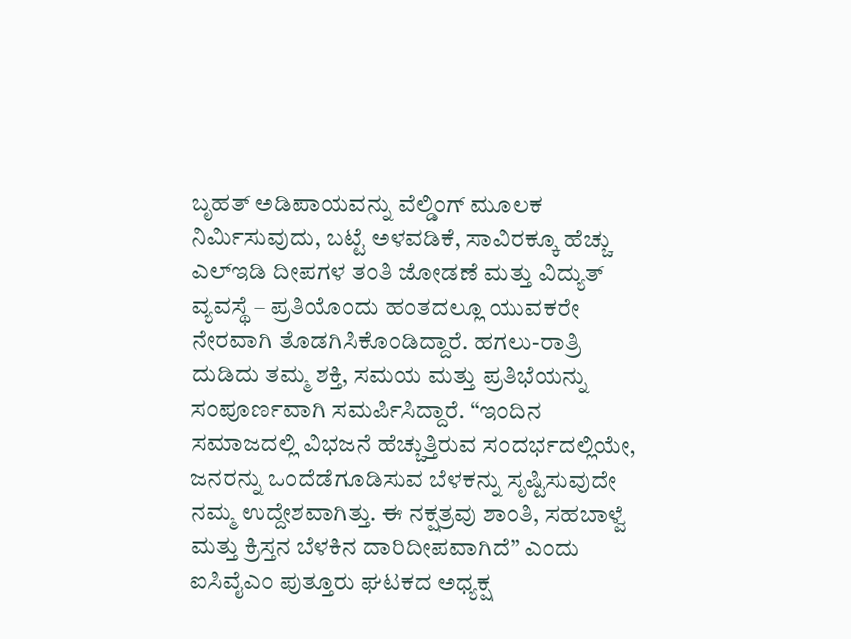ಬೃಹತ್ ಅಡಿಪಾಯವನ್ನು ವೆಲ್ಡಿಂಗ್ ಮೂಲಕ ನಿರ್ಮಿಸುವುದು, ಬಟ್ಟೆ ಅಳವಡಿಕೆ, ಸಾವಿರಕ್ಕೂ ಹೆಚ್ಚು ಎಲ್‌ಇಡಿ ದೀಪಗಳ ತಂತಿ ಜೋಡಣೆ ಮತ್ತು ವಿದ್ಯುತ್ ವ್ಯವಸ್ಥೆ – ಪ್ರತಿಯೊಂದು ಹಂತದಲ್ಲೂ ಯುವಕರೇ ನೇರವಾಗಿ ತೊಡಗಿಸಿಕೊಂಡಿದ್ದಾರೆ. ಹಗಲು-ರಾತ್ರಿ ದುಡಿದು ತಮ್ಮ ಶಕ್ತಿ, ಸಮಯ ಮತ್ತು ಪ್ರತಿಭೆಯನ್ನು ಸಂಪೂರ್ಣವಾಗಿ ಸಮರ್ಪಿಸಿದ್ದಾರೆ. “ಇಂದಿನ ಸಮಾಜದಲ್ಲಿ ವಿಭಜನೆ ಹೆಚ್ಚುತ್ತಿರುವ ಸಂದರ್ಭದಲ್ಲಿಯೇ, ಜನರನ್ನು ಒಂದೆಡೆಗೂಡಿಸುವ ಬೆಳಕನ್ನು ಸೃಷ್ಟಿಸುವುದೇ ನಮ್ಮ ಉದ್ದೇಶವಾಗಿತ್ತು. ಈ ನಕ್ಷತ್ರವು ಶಾಂತಿ, ಸಹಬಾಳ್ವೆ ಮತ್ತು ಕ್ರಿಸ್ತನ ಬೆಳಕಿನ ದಾರಿದೀಪವಾಗಿದೆ” ಎಂದು ಐಸಿವೈಎಂ ಪುತ್ತೂರು ಘಟಕದ ಅಧ್ಯಕ್ಷ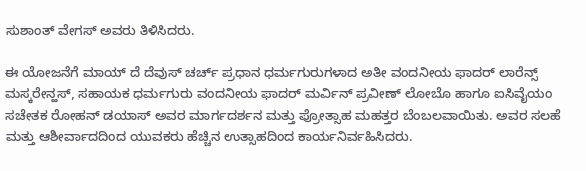ಸುಶಾಂತ್ ವೇಗಸ್ ಅವರು ತಿಳಿಸಿದರು.

ಈ ಯೋಜನೆಗೆ ಮಾಯ್ ದೆ ದೆವುಸ್ ಚರ್ಚ್ ಪ್ರಧಾನ ಧರ್ಮಗುರುಗಳಾದ ಅತೀ ವಂದನೀಯ ಫಾದರ್ ಲಾರೆನ್ಸ್ ಮಸ್ಕರೇನ್ಹಸ್, ಸಹಾಯಕ ಧರ್ಮಗುರು ವಂದನೀಯ ಫಾದರ್ ಮರ್ವಿನ್ ಪ್ರವೀಣ್ ಲೋಬೊ ಹಾಗೂ ಐಸಿವೈಯಂ ಸಚೇತಕ ರೋಹನ್ ಡಯಾಸ್ ಅವರ ಮಾರ್ಗದರ್ಶನ ಮತ್ತು ಪ್ರೋತ್ಸಾಹ ಮಹತ್ತರ ಬೆಂಬಲವಾಯಿತು. ಅವರ ಸಲಹೆ ಮತ್ತು ಆಶೀರ್ವಾದದಿಂದ ಯುವಕರು ಹೆಚ್ಚಿನ ಉತ್ಸಾಹದಿಂದ ಕಾರ್ಯನಿರ್ವಹಿಸಿದರು.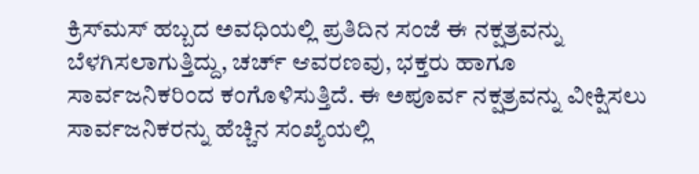ಕ್ರಿಸ್‌ಮಸ್ ಹಬ್ಬದ ಅವಧಿಯಲ್ಲಿ ಪ್ರತಿದಿನ ಸಂಜೆ ಈ ನಕ್ಷತ್ರವನ್ನು ಬೆಳಗಿಸಲಾಗುತ್ತಿದ್ದು, ಚರ್ಚ್ ಆವರಣವು, ಭಕ್ತರು ಹಾಗೂ ಸಾರ್ವಜನಿಕರಿಂದ ಕಂಗೊಳಿಸುತ್ತಿದೆ. ಈ ಅಪೂರ್ವ ನಕ್ಷತ್ರವನ್ನು ವೀಕ್ಷಿಸಲು ಸಾರ್ವಜನಿಕರನ್ನು ಹೆಚ್ಚಿನ ಸಂಖ್ಯೆಯಲ್ಲಿ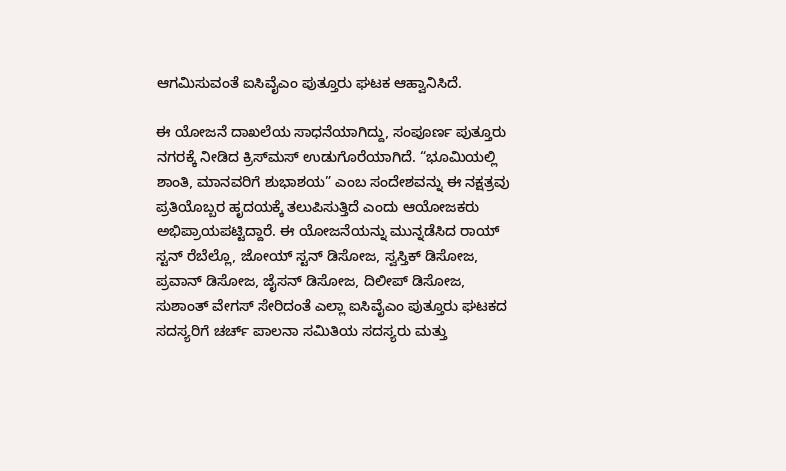ಆಗಮಿಸುವಂತೆ ಐಸಿವೈಎಂ ಪುತ್ತೂರು ಘಟಕ ಆಹ್ವಾನಿಸಿದೆ.

ಈ ಯೋಜನೆ ದಾಖಲೆಯ ಸಾಧನೆಯಾಗಿದ್ದು, ಸಂಪೂರ್ಣ ಪುತ್ತೂರು ನಗರಕ್ಕೆ ನೀಡಿದ ಕ್ರಿಸ್‌ಮಸ್ ಉಡುಗೊರೆಯಾಗಿದೆ. “ಭೂಮಿಯಲ್ಲಿ ಶಾಂತಿ, ಮಾನವರಿಗೆ ಶುಭಾಶಯ” ಎಂಬ ಸಂದೇಶವನ್ನು ಈ ನಕ್ಷತ್ರವು ಪ್ರತಿಯೊಬ್ಬರ ಹೃದಯಕ್ಕೆ ತಲುಪಿಸುತ್ತಿದೆ ಎಂದು ಆಯೋಜಕರು ಅಭಿಪ್ರಾಯಪಟ್ಟಿದ್ದಾರೆ. ಈ ಯೋಜನೆಯನ್ನು ಮುನ್ನಡೆಸಿದ ರಾಯ್ ಸ್ಟನ್ ರೆಬೆಲ್ಲೊ, ಜೋಯ್ ಸ್ಟನ್ ಡಿಸೋಜ, ಸ್ವಸ್ತಿಕ್ ಡಿಸೋಜ, ಪ್ರವಾನ್ ಡಿಸೋಜ, ಜೈಸನ್ ಡಿಸೋಜ, ದಿಲೀಪ್ ಡಿಸೋಜ, ಸುಶಾಂತ್ ವೇಗಸ್ ಸೇರಿದಂತೆ ಎಲ್ಲಾ ಐಸಿವೈಎಂ ಪುತ್ತೂರು ಘಟಕದ ಸದಸ್ಯರಿಗೆ ಚರ್ಚ್ ಪಾಲನಾ ಸಮಿತಿಯ ಸದಸ್ಯರು ಮತ್ತು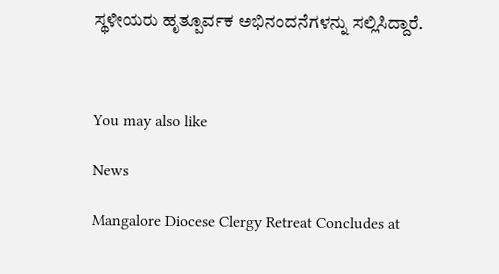ಸ್ಥಳೀಯರು ಹೃತ್ಪೂರ್ವಕ ಅಭಿನಂದನೆಗಳನ್ನು ಸಲ್ಲಿಸಿದ್ದಾರೆ.



You may also like

News

Mangalore Diocese Clergy Retreat Concludes at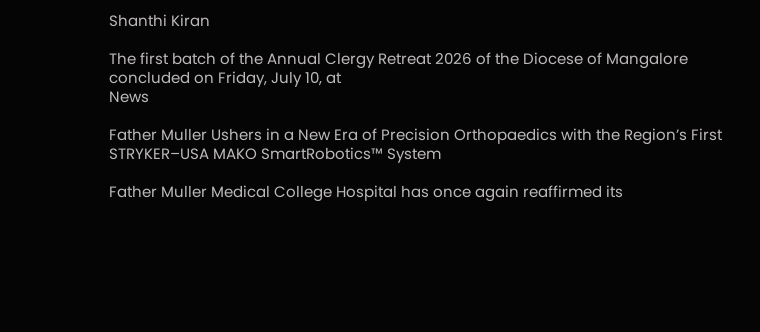Shanthi Kiran

The first batch of the Annual Clergy Retreat 2026 of the Diocese of Mangalore concluded on Friday, July 10, at
News

Father Muller Ushers in a New Era of Precision Orthopaedics with the Region’s First STRYKER–USA MAKO SmartRobotics™ System

Father Muller Medical College Hospital has once again reaffirmed its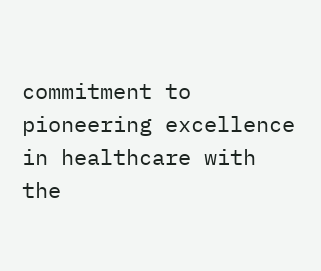commitment to pioneering excellence in healthcare with the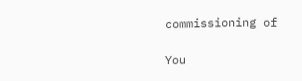commissioning of

You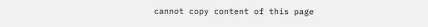cannot copy content of this page